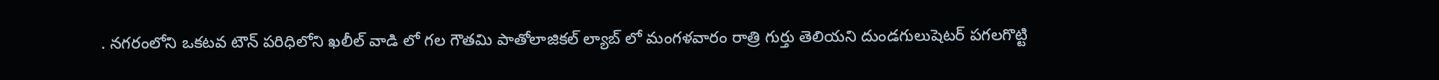. నగరంలోని ఒకటవ టౌన్ పరిధిలోని ఖలీల్ వాడి లో గల గౌతమి పాతోలాజికల్ ల్యాబ్ లో మంగళవారం రాత్రి గుర్తు తెలియని దుండగులుషెటర్ పగలగొట్టి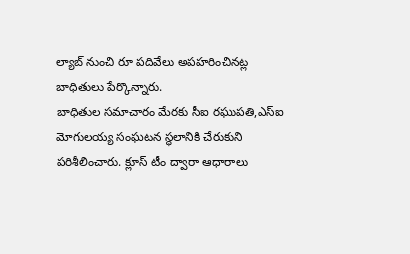ల్యాబ్ నుంచి రూ పదివేలు అపహరించినట్ల బాధితులు పేర్కొన్నారు.
బాధితుల సమాచారం మేరకు సీఐ రఘుపతి,ఎస్ఐ మోగులయ్య సంఘటన స్థలానికి చేరుకుని పరిశీలించారు. క్లూస్ టీం ద్వారా ఆధారాలు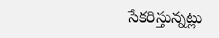సేకరిస్తున్నట్లు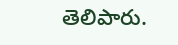తెలిపారు.